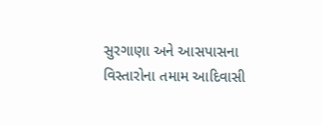સુરગાણા અને આસપાસના વિસ્તારોના તમામ આદિવાસી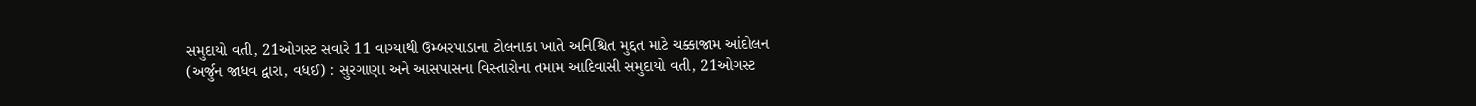સમુદાયો વતી, 21ઓગસ્ટ સવારે 11 વાગ્યાથી ઉમ્બરપાડાના ટોલનાકા ખાતે અનિશ્ચિત મુદ્દત માટે ચક્કાજામ આંદોલન
(અર્જુન જાધવ દ્વારા, વધઈ) : સુરગાણા અને આસપાસના વિસ્તારોના તમામ આદિવાસી સમુદાયો વતી, 21ઓગસ્ટ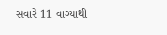સવારે 11 વાગ્યાથી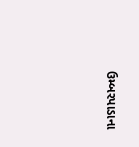ઉમ્બરપાડાના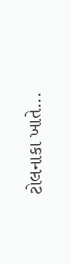ટોલનાકા ખાતે...